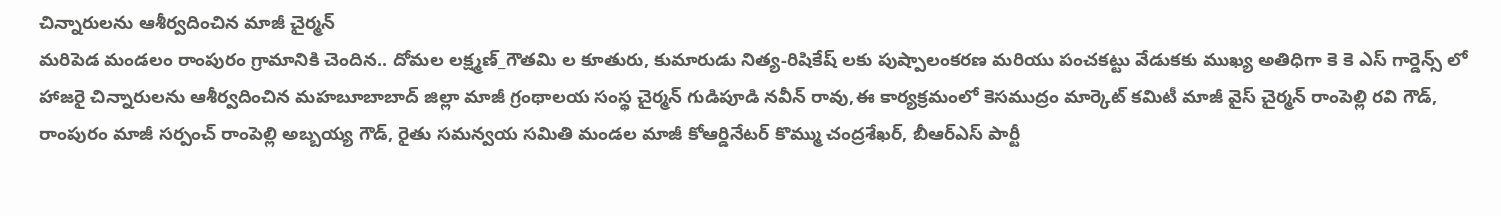చిన్నారులను ఆశీర్వదించిన మాజీ చైర్మన్
మరిపెడ మండలం రాంపురం గ్రామానికి చెందిన.. దోమల లక్ష్మణ్_గౌతమి ల కూతురు, కుమారుడు నిత్య-రిషికేష్ లకు పుష్పాలంకరణ మరియు పంచకట్టు వేడుకకు ముఖ్య అతిధిగా కె కె ఎస్ గార్డెన్స్ లో హాజరై చిన్నారులను ఆశీర్వదించిన మహబూబాబాద్ జిల్లా మాజీ గ్రంథాలయ సంస్థ చైర్మన్ గుడిపూడి నవీన్ రావు,ఈ కార్యక్రమంలో కెసముద్రం మార్కెట్ కమిటీ మాజీ వైస్ చైర్మన్ రాంపెల్లి రవి గౌడ్, రాంపురం మాజీ సర్పంచ్ రాంపెల్లి అబ్బయ్య గౌడ్, రైతు సమన్వయ సమితి మండల మాజీ కోఆర్డినేటర్ కొమ్ము చంద్రశేఖర్, బీఆర్ఎస్ పార్టీ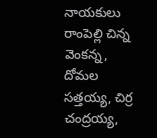నాయకులు రాంపెల్లి చిన్న వెంకన్న, దోమల సత్తయ్య, చిర్ర చంద్రయ్య,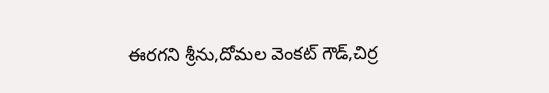ఈరగని శ్రీను,దోమల వెంకట్ గౌడ్,చిర్ర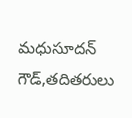మధుసూదన్ గౌడ్,తదితరులు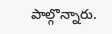పాల్గొన్నారు.